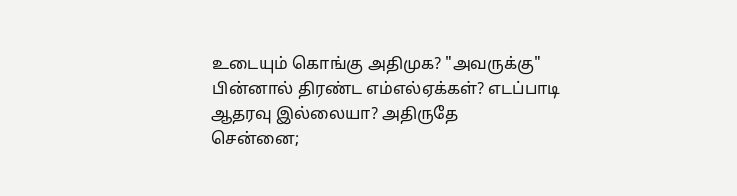உடையும் கொங்கு அதிமுக? "அவருக்கு" பின்னால் திரண்ட எம்எல்ஏக்கள்? எடப்பாடி ஆதரவு இல்லையா? அதிருதே
சென்னை;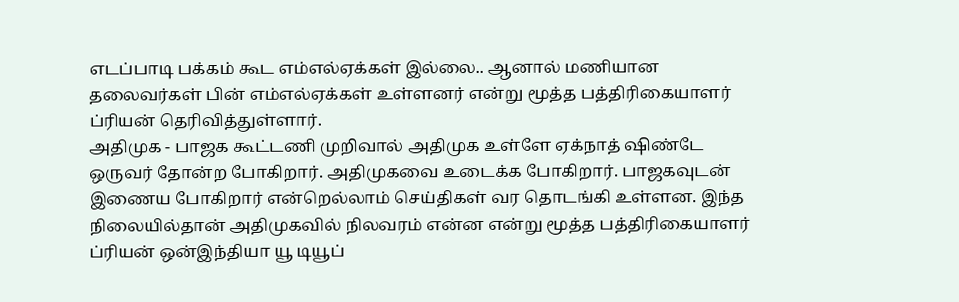எடப்பாடி பக்கம் கூட எம்எல்ஏக்கள் இல்லை.. ஆனால் மணியான தலைவர்கள் பின் எம்எல்ஏக்கள் உள்ளனர் என்று மூத்த பத்திரிகையாளர் ப்ரியன் தெரிவித்துள்ளார்.
அதிமுக - பாஜக கூட்டணி முறிவால் அதிமுக உள்ளே ஏக்நாத் ஷிண்டே ஒருவர் தோன்ற போகிறார். அதிமுகவை உடைக்க போகிறார். பாஜகவுடன் இணைய போகிறார் என்றெல்லாம் செய்திகள் வர தொடங்கி உள்ளன. இந்த நிலையில்தான் அதிமுகவில் நிலவரம் என்ன என்று மூத்த பத்திரிகையாளர் ப்ரியன் ஒன்இந்தியா யூ டியூப்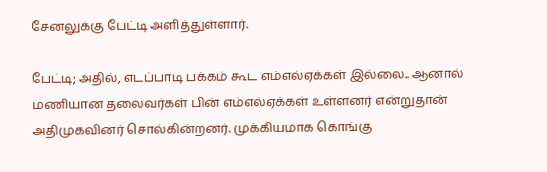சேனலுக்கு பேட்டி அளித்துள்ளார்.

பேட்டி; அதில், எடப்பாடி பக்கம் கூட எம்எல்ஏக்கள் இல்லை.. ஆனால் மணியான தலைவர்கள் பின் எம்எல்ஏக்கள் உள்ளனர் என்றுதான் அதிமுகவினர் சொல்கின்றனர். முக்கியமாக கொங்கு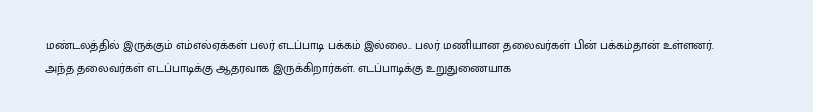மண்டலத்தில் இருக்கும் எம்எல்ஏக்கள் பலர் எடப்பாடி பக்கம் இல்லை.. பலர் மணியான தலைவர்கள் பின் பக்கம்தான் உள்ளனர்.
அந்த தலைவர்கள் எடப்பாடிக்கு ஆதரவாக இருக்கிறார்கள். எடப்பாடிக்கு உறுதுணையாக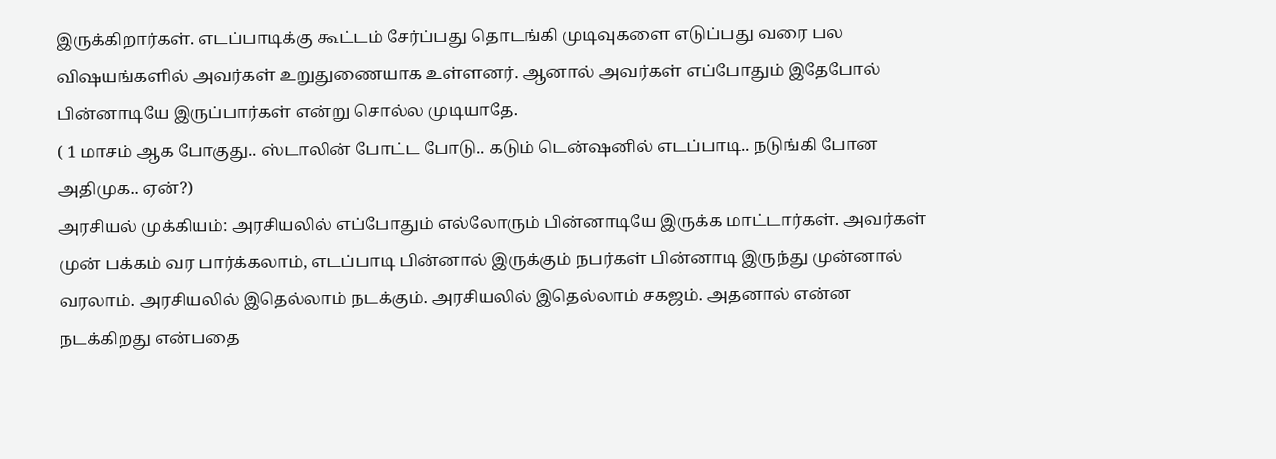இருக்கிறார்கள். எடப்பாடிக்கு கூட்டம் சேர்ப்பது தொடங்கி முடிவுகளை எடுப்பது வரை பல விஷயங்களில் அவர்கள் உறுதுணையாக உள்ளனர். ஆனால் அவர்கள் எப்போதும் இதேபோல் பின்னாடியே இருப்பார்கள் என்று சொல்ல முடியாதே.
( 1 மாசம் ஆக போகுது.. ஸ்டாலின் போட்ட போடு.. கடும் டென்ஷனில் எடப்பாடி.. நடுங்கி போன அதிமுக.. ஏன்?)
அரசியல் முக்கியம்: அரசியலில் எப்போதும் எல்லோரும் பின்னாடியே இருக்க மாட்டார்கள். அவர்கள் முன் பக்கம் வர பார்க்கலாம், எடப்பாடி பின்னால் இருக்கும் நபர்கள் பின்னாடி இருந்து முன்னால் வரலாம். அரசியலில் இதெல்லாம் நடக்கும். அரசியலில் இதெல்லாம் சகஜம். அதனால் என்ன நடக்கிறது என்பதை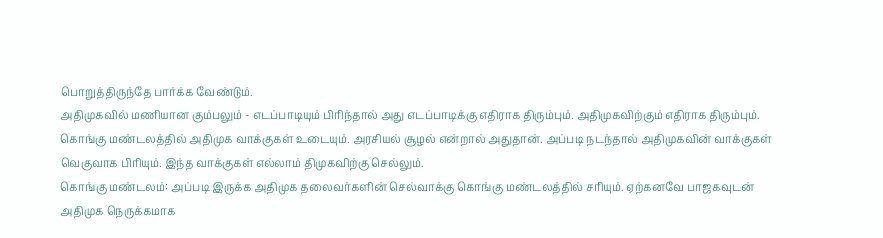பொறுத்திருந்தே பார்க்க வேண்டும்.
அதிமுகவில் மணியான கும்பலும் - எடப்பாடியும் பிரிந்தால் அது எடப்பாடிக்கு எதிராக திரும்பும். அதிமுகவிற்கும் எதிராக திரும்பும். கொங்கு மண்டலத்தில் அதிமுக வாக்குகள் உடையும். அரசியல் சூழல் என்றால் அதுதான். அப்படி நடந்தால் அதிமுகவின் வாக்குகள் வெகுவாக பிரியும். இந்த வாக்குகள் எல்லாம் திமுகவிற்கு செல்லும்.
கொங்கு மண்டலம்: அப்படி இருக்க அதிமுக தலைவர்களின் செல்வாக்கு கொங்கு மண்டலத்தில் சரியும். ஏற்கனவே பாஜகவுடன் அதிமுக நெருக்கமாக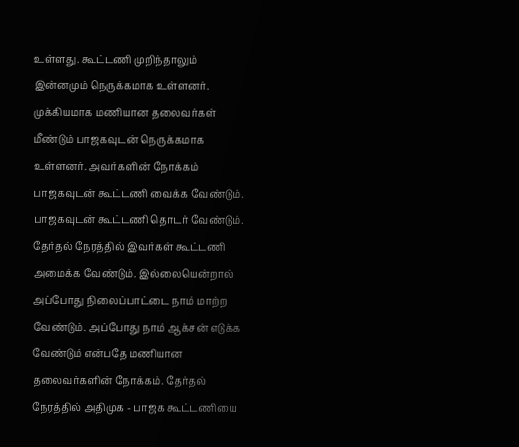உள்ளது. கூட்டணி முறிந்தாலும் இன்னமும் நெருக்கமாக உள்ளனர். முக்கியமாக மணியான தலைவர்கள் மீண்டும் பாஜகவுடன் நெருக்கமாக உள்ளனர். அவர்களின் நோக்கம் பாஜகவுடன் கூட்டணி வைக்க வேண்டும்.
பாஜகவுடன் கூட்டணி தொடர் வேண்டும். தேர்தல் நேரத்தில் இவர்கள் கூட்டணி அமைக்க வேண்டும். இல்லையென்றால் அப்போது நிலைப்பாட்டை நாம் மாற்ற வேண்டும். அப்போது நாம் ஆக்சன் எடுக்க வேண்டும் என்பதே மணியான தலைவர்களின் நோக்கம். தேர்தல் நேரத்தில் அதிமுக - பாஜக கூட்டணியை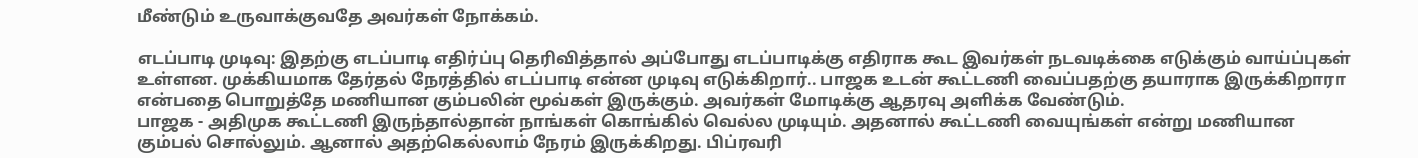மீண்டும் உருவாக்குவதே அவர்கள் நோக்கம்.

எடப்பாடி முடிவு: இதற்கு எடப்பாடி எதிர்ப்பு தெரிவித்தால் அப்போது எடப்பாடிக்கு எதிராக கூட இவர்கள் நடவடிக்கை எடுக்கும் வாய்ப்புகள் உள்ளன. முக்கியமாக தேர்தல் நேரத்தில் எடப்பாடி என்ன முடிவு எடுக்கிறார்.. பாஜக உடன் கூட்டணி வைப்பதற்கு தயாராக இருக்கிறாரா என்பதை பொறுத்தே மணியான கும்பலின் மூவ்கள் இருக்கும். அவர்கள் மோடிக்கு ஆதரவு அளிக்க வேண்டும்.
பாஜக - அதிமுக கூட்டணி இருந்தால்தான் நாங்கள் கொங்கில் வெல்ல முடியும். அதனால் கூட்டணி வையுங்கள் என்று மணியான கும்பல் சொல்லும். ஆனால் அதற்கெல்லாம் நேரம் இருக்கிறது. பிப்ரவரி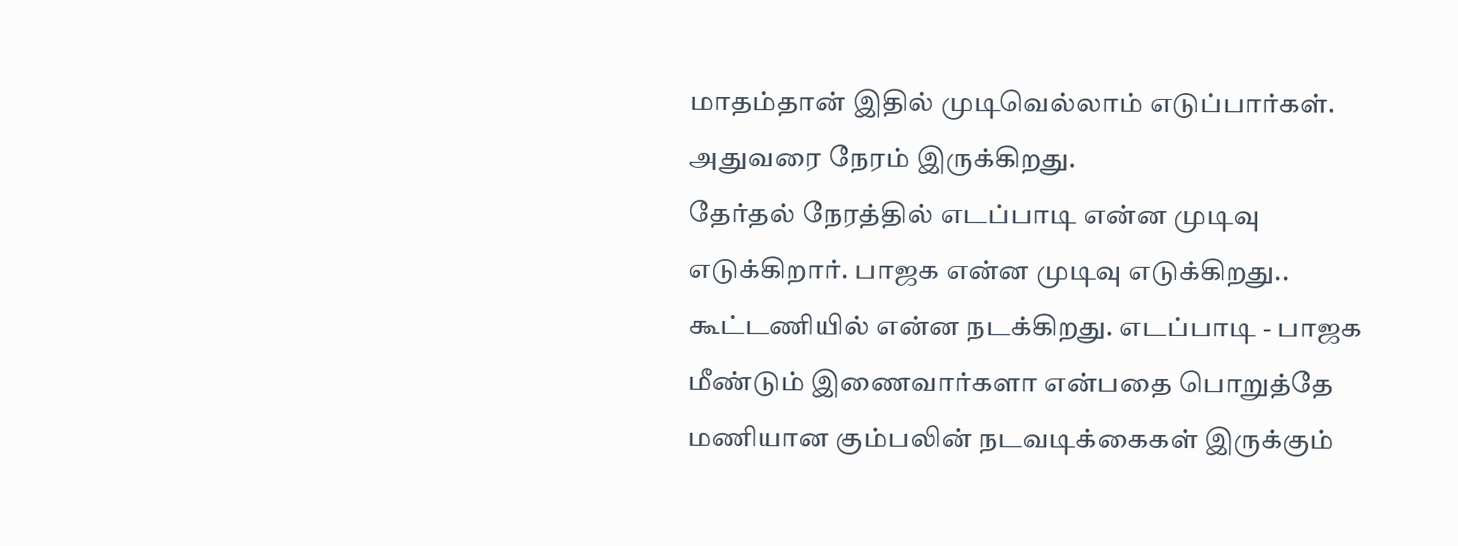மாதம்தான் இதில் முடிவெல்லாம் எடுப்பார்கள். அதுவரை நேரம் இருக்கிறது.
தேர்தல் நேரத்தில் எடப்பாடி என்ன முடிவு எடுக்கிறார். பாஜக என்ன முடிவு எடுக்கிறது.. கூட்டணியில் என்ன நடக்கிறது. எடப்பாடி - பாஜக மீண்டும் இணைவார்களா என்பதை பொறுத்தே மணியான கும்பலின் நடவடிக்கைகள் இருக்கும்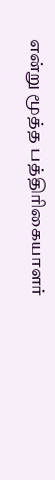என்று மூத்த பத்திரிகையாளர்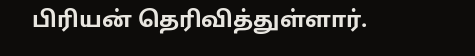பிரியன் தெரிவித்துள்ளார்.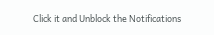Click it and Unblock the Notifications